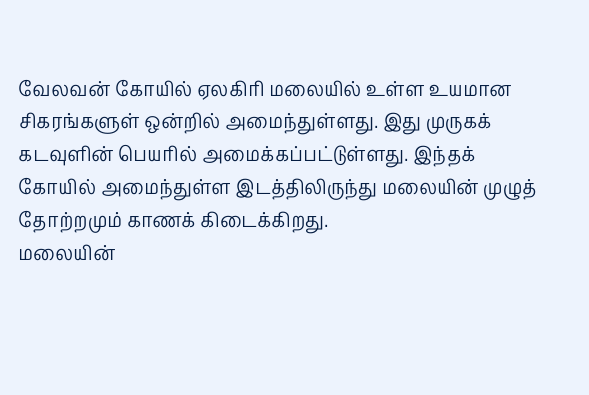வேலவன் கோயில் ஏலகிரி மலையில் உள்ள உயமான சிகரங்களுள் ஒன்றில் அமைந்துள்ளது. இது முருகக் கடவுளின் பெயரில் அமைக்கப்பட்டுள்ளது. இந்தக் கோயில் அமைந்துள்ள இடத்திலிருந்து மலையின் முழுத் தோற்றமும் காணக் கிடைக்கிறது.
மலையின்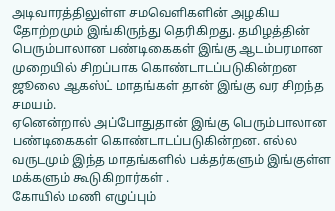அடிவாரத்திலுள்ள சமவெளிகளின் அழகிய தோற்றமும் இங்கிருந்து தெரிகிறது. தமிழத்தின் பெரும்பாலான பண்டிகைகள் இங்கு ஆடம்பரமான முறையில் சிறப்பாக கொண்டாடப்படுகின்றன ஜூலை ஆகஸ்ட் மாதங்கள் தான் இங்கு வர சிறந்த சமயம்.
ஏனென்றால் அப்போதுதான் இங்கு பெரும்பாலான பண்டிகைகள் கொண்டாடப்படுகின்றன. எல்ல வருடமும் இந்த மாதங்களில் பக்தர்களும் இங்குள்ள மக்களும் கூடுகிறார்கள் .
கோயில் மணி எழுப்பும்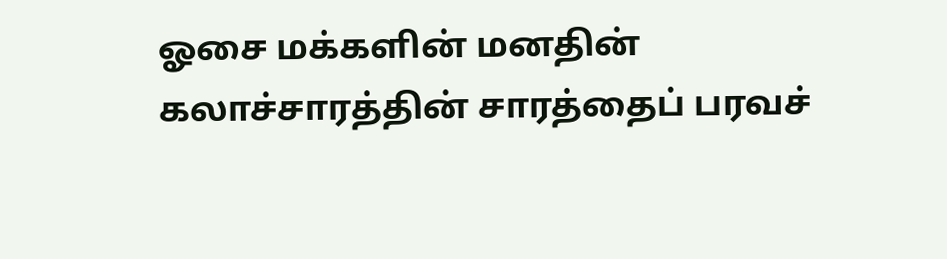ஓசை மக்களின் மனதின் கலாச்சாரத்தின் சாரத்தைப் பரவச்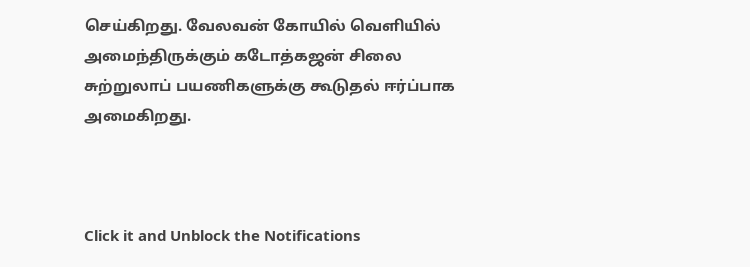செய்கிறது. வேலவன் கோயில் வெளியில் அமைந்திருக்கும் கடோத்கஜன் சிலை சுற்றுலாப் பயணிகளுக்கு கூடுதல் ஈர்ப்பாக அமைகிறது.



Click it and Unblock the Notifications